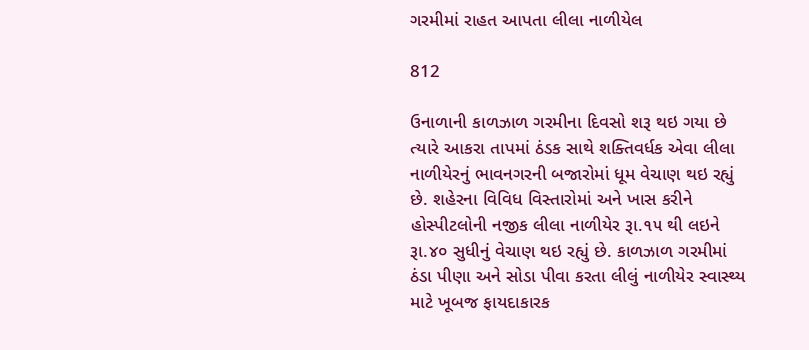ગરમીમાં રાહત આપતા લીલા નાળીયેલ

812

ઉનાળાની કાળઝાળ ગરમીના દિવસો શરૂ થઇ ગયા છે ત્યારે આકરા તાપમાં ઠંડક સાથે શક્તિવર્ધક એવા લીલા નાળીયેરનું ભાવનગરની બજારોમાં ધૂમ વેચાણ થઇ રહ્યું છે. શહેરના વિવિધ વિસ્તારોમાં અને ખાસ કરીને હોસ્પીટલોની નજીક લીલા નાળીયેર રૂા.૧૫ થી લઇને રૂા.૪૦ સુધીનું વેચાણ થઇ રહ્યું છે. કાળઝાળ ગરમીમાં ઠંડા પીણા અને સોડા પીવા કરતા લીલું નાળીયેર સ્વાસ્થ્ય માટે ખૂબજ ફાયદાકારક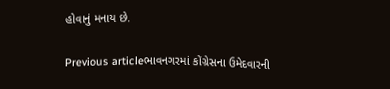હોવાનું મનાય છે.

Previous articleભાવનગરમાં કોંગ્રેસના ઉમેદવારની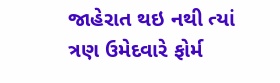જાહેરાત થઇ નથી ત્યાં ત્રણ ઉમેદવારે ફોર્મ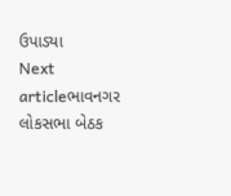ઉપાડ્યા
Next articleભાવનગર લોકસભા બેઠક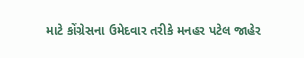માટે કોંગ્રેસના ઉમેદવાર તરીકે મનહર પટેલ જાહેર